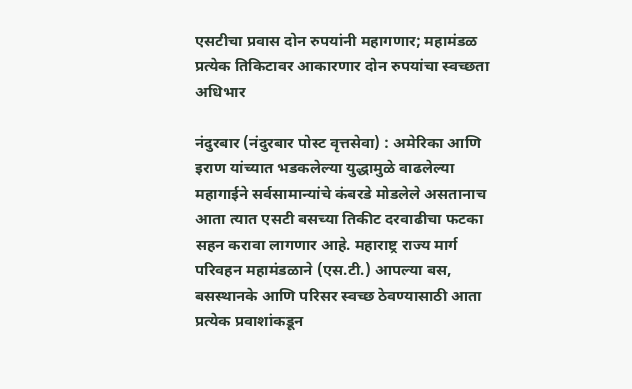एसटीचा प्रवास दोन रुपयांनी महागणार; महामंडळ प्रत्येक तिकिटावर आकारणार दोन रुपयांचा स्वच्छता अधिभार

नंदुरबार (नंदुरबार पोस्ट वृत्तसेवा) : अमेरिका आणि इराण यांच्यात भडकलेल्या युद्धामुळे वाढलेल्या महागाईने सर्वसामान्यांचे कंबरडे मोडलेले असतानाच आता त्यात एसटी बसच्या तिकीट दरवाढीचा फटका सहन करावा लागणार आहे. महाराष्ट्र राज्य मार्ग परिवहन महामंडळाने (एस.टी.) आपल्या बस, बसस्थानके आणि परिसर स्वच्छ ठेवण्यासाठी आता प्रत्येक प्रवाशांकडून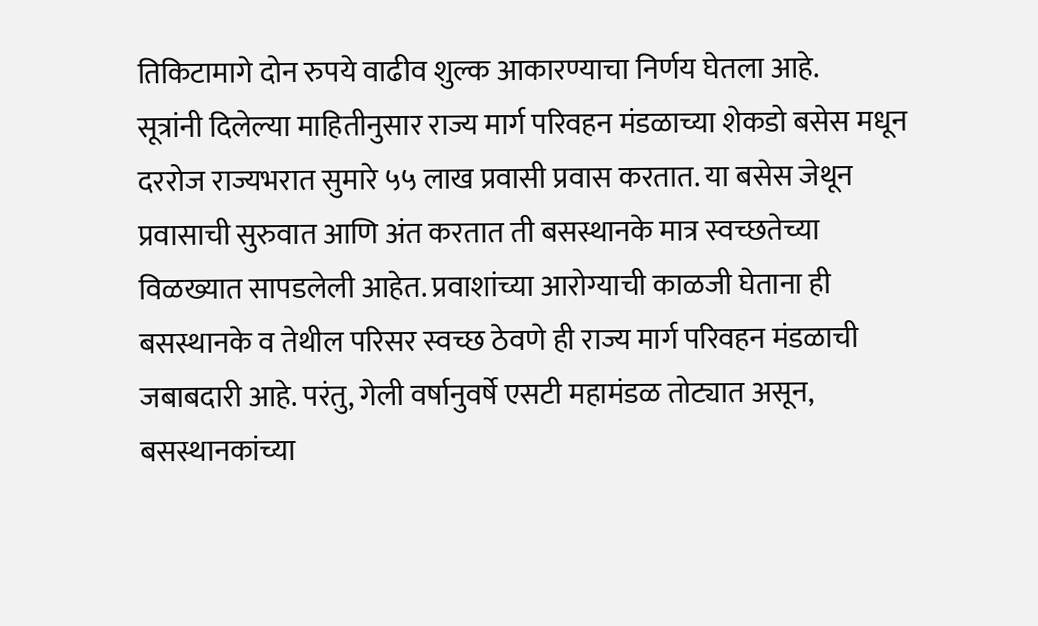तिकिटामागे दोन रुपये वाढीव शुल्क आकारण्याचा निर्णय घेतला आहे.
सूत्रांनी दिलेल्या माहितीनुसार राज्य मार्ग परिवहन मंडळाच्या शेकडो बसेस मधून दररोज राज्यभरात सुमारे ५५ लाख प्रवासी प्रवास करतात. या बसेस जेथून प्रवासाची सुरुवात आणि अंत करतात ती बसस्थानके मात्र स्वच्छतेच्या विळख्यात सापडलेली आहेत. प्रवाशांच्या आरोग्याची काळजी घेताना ही बसस्थानके व तेथील परिसर स्वच्छ ठेवणे ही राज्य मार्ग परिवहन मंडळाची जबाबदारी आहे. परंतु, गेली वर्षानुवर्षे एसटी महामंडळ तोट्यात असून, बसस्थानकांच्या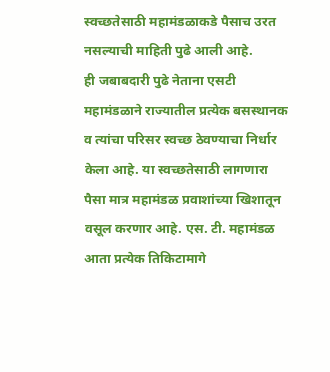स्वच्छतेसाठी महामंडळाकडे पैसाच उरत नसल्याची माहिती पुढे आली आहे.
ही जबाबदारी पुढे नेताना एसटी महामंडळाने राज्यातील प्रत्येक बसस्थानक व त्यांचा परिसर स्वच्छ ठेवण्याचा निर्धार केला आहे. या स्वच्छतेसाठी लागणारा पैसा मात्र महामंडळ प्रवाशांच्या खिशातून वसूल करणार आहे. एस. टी. महामंडळ आता प्रत्येक तिकिटामागे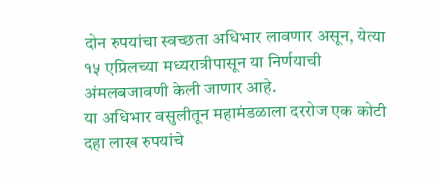दोन रुपयांचा स्वच्छता अधिभार लावणार असून, येत्या १५ एप्रिलच्या मध्यरात्रीपासून या निर्णयाची अंमलबजावणी केली जाणार आहे.
या अधिभार वसुलीतून महामंडळाला दररोज एक कोटी दहा लाख रुपयांचे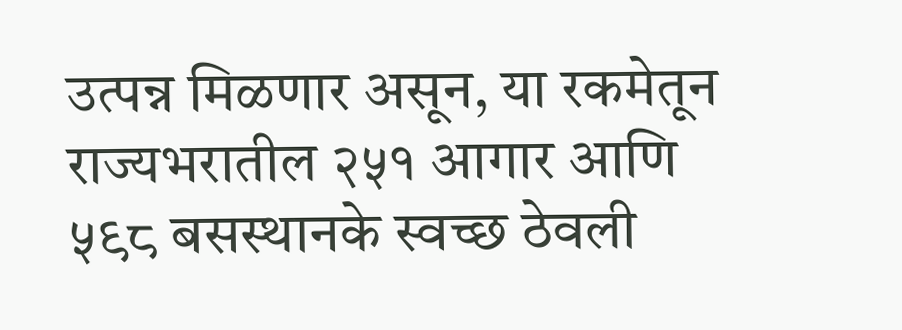उत्पन्न मिळणार असून, या रकमेतून राज्यभरातील २५१ आगार आणि ५९८ बसस्थानके स्वच्छ ठेवली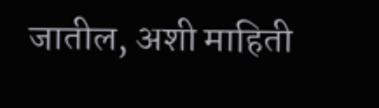जातील, अशी माहिती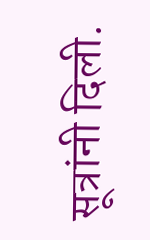सूत्रांनी दिली.